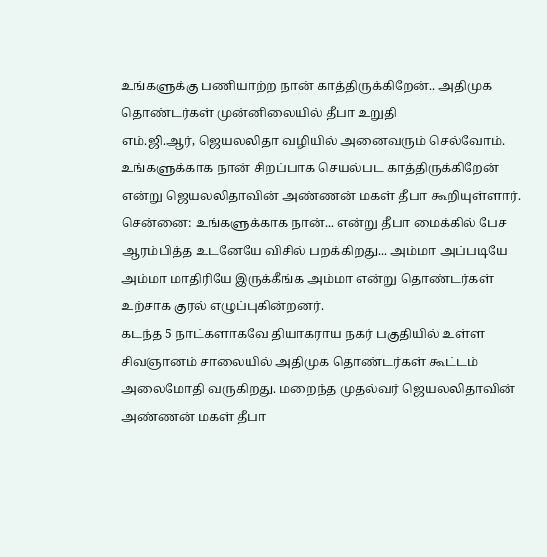உங்களுக்கு பணியாற்ற நான் காத்திருக்கிறேன்.. அதிமுக தொண்டர்கள் முன்னிலையில் தீபா உறுதி
எம்.ஜி.ஆர், ஜெயலலிதா வழியில் அனைவரும் செல்வோம். உங்களுக்காக நான் சிறப்பாக செயல்பட காத்திருக்கிறேன் என்று ஜெயலலிதாவின் அண்ணன் மகள் தீபா கூறியுள்ளார்.
சென்னை: உங்களுக்காக நான்... என்று தீபா மைக்கில் பேச ஆரம்பித்த உடனேயே விசில் பறக்கிறது... அம்மா அப்படியே அம்மா மாதிரியே இருக்கீங்க அம்மா என்று தொண்டர்கள் உற்சாக குரல் எழுப்புகின்றனர்.
கடந்த 5 நாட்களாகவே தியாகராய நகர் பகுதியில் உள்ள சிவஞானம் சாலையில் அதிமுக தொண்டர்கள் கூட்டம் அலைமோதி வருகிறது. மறைந்த முதல்வர் ஜெயலலிதாவின் அண்ணன் மகள் தீபா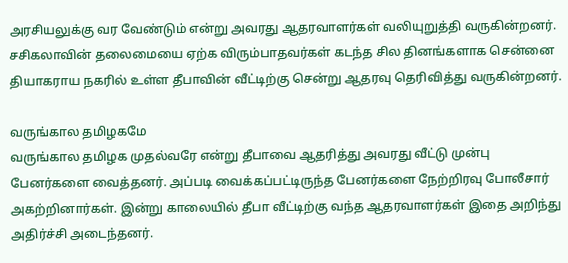அரசியலுக்கு வர வேண்டும் என்று அவரது ஆதரவாளர்கள் வலியுறுத்தி வருகின்றனர்.
சசிகலாவின் தலைமையை ஏற்க விரும்பாதவர்கள் கடந்த சில தினங்களாக சென்னை தியாகராய நகரில் உள்ள தீபாவின் வீட்டிற்கு சென்று ஆதரவு தெரிவித்து வருகின்றனர்.

வருங்கால தமிழகமே
வருங்கால தமிழக முதல்வரே என்று தீபாவை ஆதரித்து அவரது வீட்டு முன்பு பேனர்களை வைத்தனர். அப்படி வைக்கப்பட்டிருந்த பேனர்களை நேற்றிரவு போலீசார் அகற்றினார்கள். இன்று காலையில் தீபா வீட்டிற்கு வந்த ஆதரவாளர்கள் இதை அறிந்து அதிர்ச்சி அடைந்தனர்.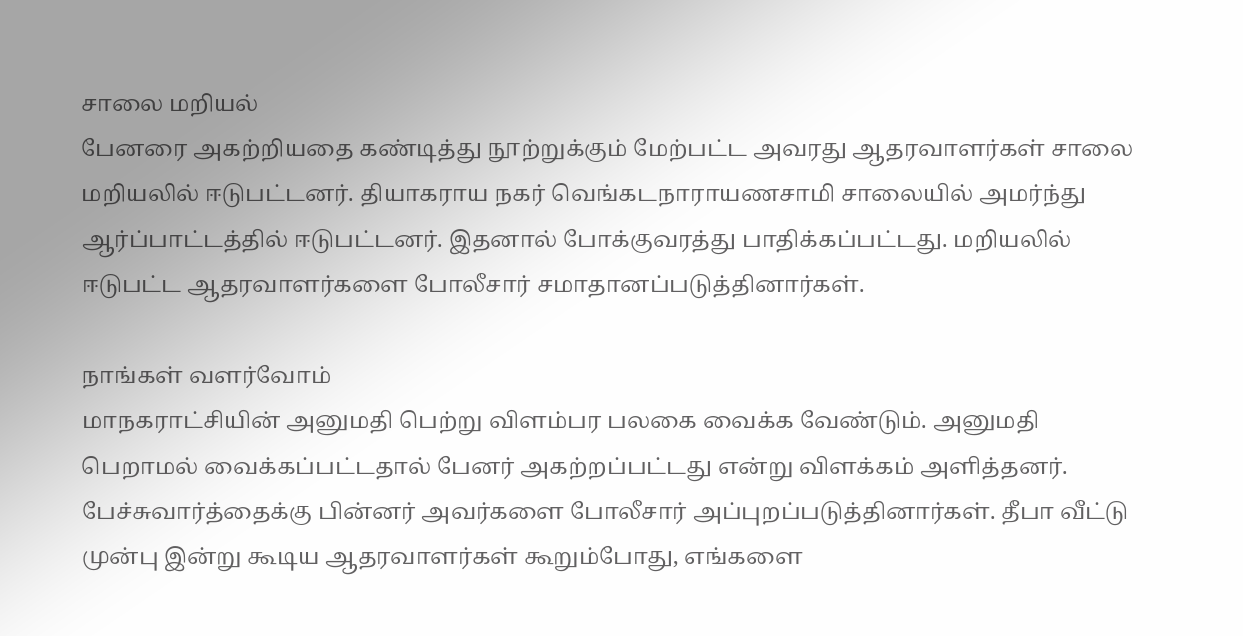சாலை மறியல்
பேனரை அகற்றியதை கண்டித்து நூற்றுக்கும் மேற்பட்ட அவரது ஆதரவாளர்கள் சாலை மறியலில் ஈடுபட்டனர். தியாகராய நகர் வெங்கடநாராயணசாமி சாலையில் அமர்ந்து ஆர்ப்பாட்டத்தில் ஈடுபட்டனர். இதனால் போக்குவரத்து பாதிக்கப்பட்டது. மறியலில் ஈடுபட்ட ஆதரவாளர்களை போலீசார் சமாதானப்படுத்தினார்கள்.

நாங்கள் வளர்வோம்
மாநகராட்சியின் அனுமதி பெற்று விளம்பர பலகை வைக்க வேண்டும். அனுமதி பெறாமல் வைக்கப்பட்டதால் பேனர் அகற்றப்பட்டது என்று விளக்கம் அளித்தனர்.
பேச்சுவார்த்தைக்கு பின்னர் அவர்களை போலீசார் அப்புறப்படுத்தினார்கள். தீபா வீட்டு முன்பு இன்று கூடிய ஆதரவாளர்கள் கூறும்போது, எங்களை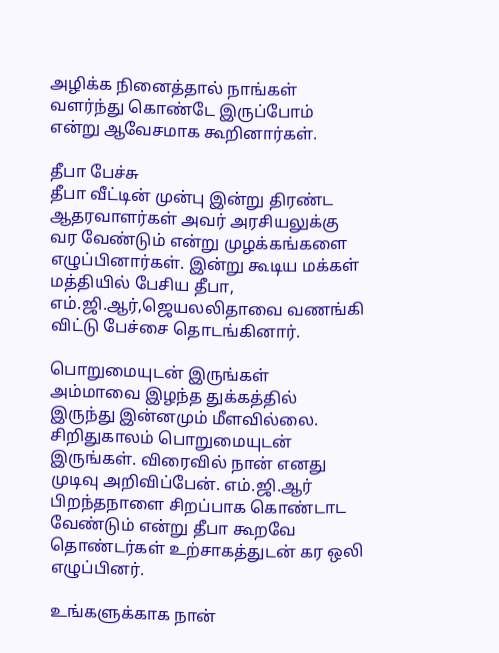அழிக்க நினைத்தால் நாங்கள் வளர்ந்து கொண்டே இருப்போம் என்று ஆவேசமாக கூறினார்கள்.

தீபா பேச்சு
தீபா வீட்டின் முன்பு இன்று திரண்ட ஆதரவாளர்கள் அவர் அரசியலுக்கு வர வேண்டும் என்று முழக்கங்களை எழுப்பினார்கள். இன்று கூடிய மக்கள் மத்தியில் பேசிய தீபா, எம்.ஜி.ஆர்,ஜெயலலிதாவை வணங்கி விட்டு பேச்சை தொடங்கினார்.

பொறுமையுடன் இருங்கள்
அம்மாவை இழந்த துக்கத்தில் இருந்து இன்னமும் மீளவில்லை. சிறிதுகாலம் பொறுமையுடன் இருங்கள். விரைவில் நான் எனது முடிவு அறிவிப்பேன். எம்.ஜி.ஆர் பிறந்தநாளை சிறப்பாக கொண்டாட வேண்டும் என்று தீபா கூறவே தொண்டர்கள் உற்சாகத்துடன் கர ஒலி எழுப்பினர்.

உங்களுக்காக நான்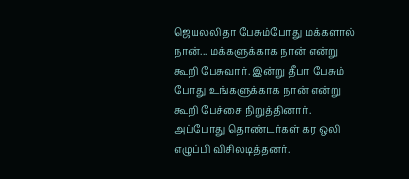ஜெயலலிதா பேசும்போது மக்களால் நான்... மக்களுக்காக நான் என்று கூறி பேசுவார். இன்று தீபா பேசும் போது உங்களுக்காக நான் என்று கூறி பேச்சை நிறுத்தினார். அப்போது தொண்டர்கள் கர ஒலி எழுப்பி விசிலடித்தனர்.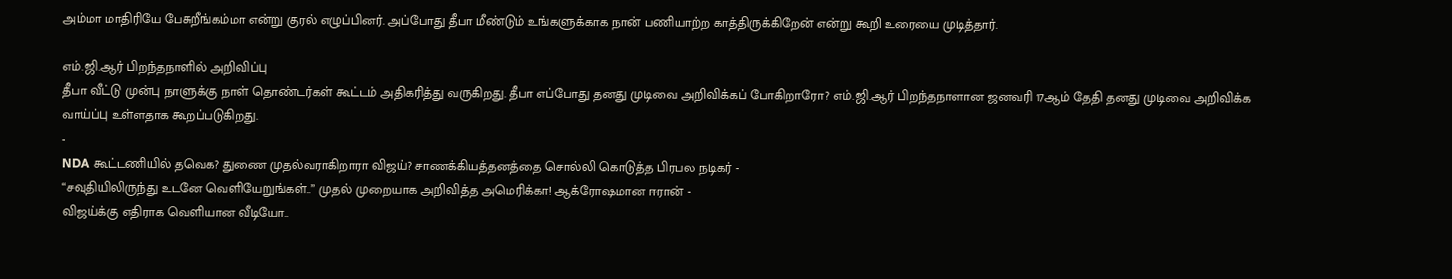அம்மா மாதிரியே பேசுறீங்கம்மா என்று குரல் எழுப்பினர். அப்போது தீபா மீண்டும் உங்களுக்காக நான் பணியாற்ற காத்திருக்கிறேன் என்று கூறி உரையை முடித்தார்.

எம்.ஜி.ஆர் பிறந்தநாளில் அறிவிப்பு
தீபா வீட்டு முன்பு நாளுக்கு நாள் தொண்டர்கள் கூட்டம் அதிகரித்து வருகிறது. தீபா எப்போது தனது முடிவை அறிவிக்கப் போகிறாரோ? எம்.ஜி.ஆர் பிறந்தநாளான ஜனவரி 17ஆம் தேதி தனது முடிவை அறிவிக்க வாய்ப்பு உள்ளதாக கூறப்படுகிறது.
-
NDA கூட்டணியில் தவெக? துணை முதல்வராகிறாரா விஜய்? சாணக்கியத்தனத்தை சொல்லி கொடுத்த பிரபல நடிகர் -
“சவுதியிலிருந்து உடனே வெளியேறுங்கள்..” முதல் முறையாக அறிவித்த அமெரிக்கா! ஆக்ரோஷமான ஈரான் -
விஜய்க்கு எதிராக வெளியான வீடியோ..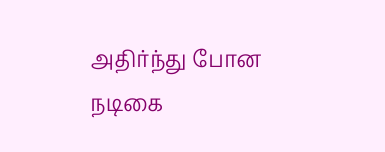அதிர்ந்து போன நடிகை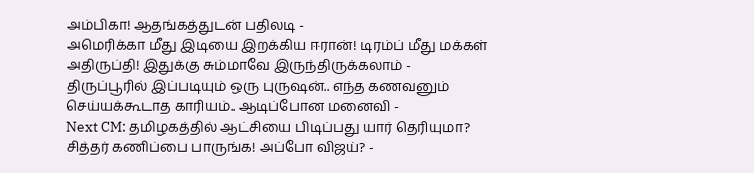அம்பிகா! ஆதங்கத்துடன் பதிலடி -
அமெரிக்கா மீது இடியை இறக்கிய ஈரான்! டிரம்ப் மீது மக்கள் அதிருப்தி! இதுக்கு சும்மாவே இருந்திருக்கலாம் -
திருப்பூரில் இப்படியும் ஒரு புருஷன்.. எந்த கணவனும் செய்யக்கூடாத காரியம்.. ஆடிப்போன மனைவி -
Next CM: தமிழகத்தில் ஆட்சியை பிடிப்பது யார் தெரியுமா? சித்தர் கணிப்பை பாருங்க! அப்போ விஜய்? -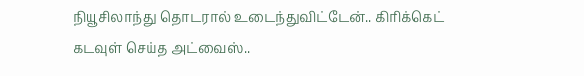நியூசிலாந்து தொடரால் உடைந்துவிட்டேன்.. கிரிக்கெட் கடவுள் செய்த அட்வைஸ்..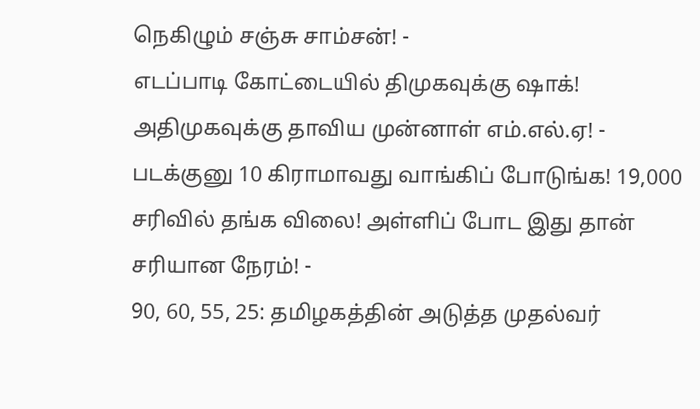நெகிழும் சஞ்சு சாம்சன்! -
எடப்பாடி கோட்டையில் திமுகவுக்கு ஷாக்! அதிமுகவுக்கு தாவிய முன்னாள் எம்.எல்.ஏ! -
படக்குனு 10 கிராமாவது வாங்கிப் போடுங்க! 19,000 சரிவில் தங்க விலை! அள்ளிப் போட இது தான் சரியான நேரம்! -
90, 60, 55, 25: தமிழகத்தின் அடுத்த முதல்வர்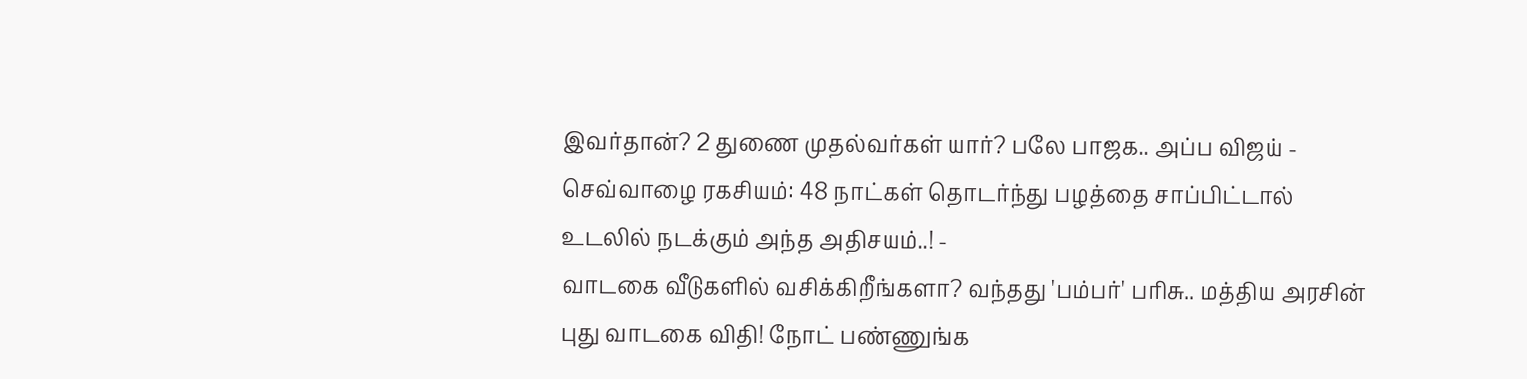இவர்தான்? 2 துணை முதல்வர்கள் யார்? பலே பாஜக.. அப்ப விஜய் -
செவ்வாழை ரகசியம்: 48 நாட்கள் தொடர்ந்து பழத்தை சாப்பிட்டால் உடலில் நடக்கும் அந்த அதிசயம்..! -
வாடகை வீடுகளில் வசிக்கிறீங்களா? வந்தது 'பம்பர்' பரிசு.. மத்திய அரசின் புது வாடகை விதி! நோட் பண்ணுங்க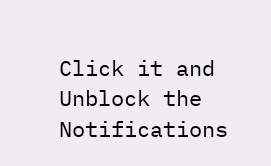Click it and Unblock the Notifications